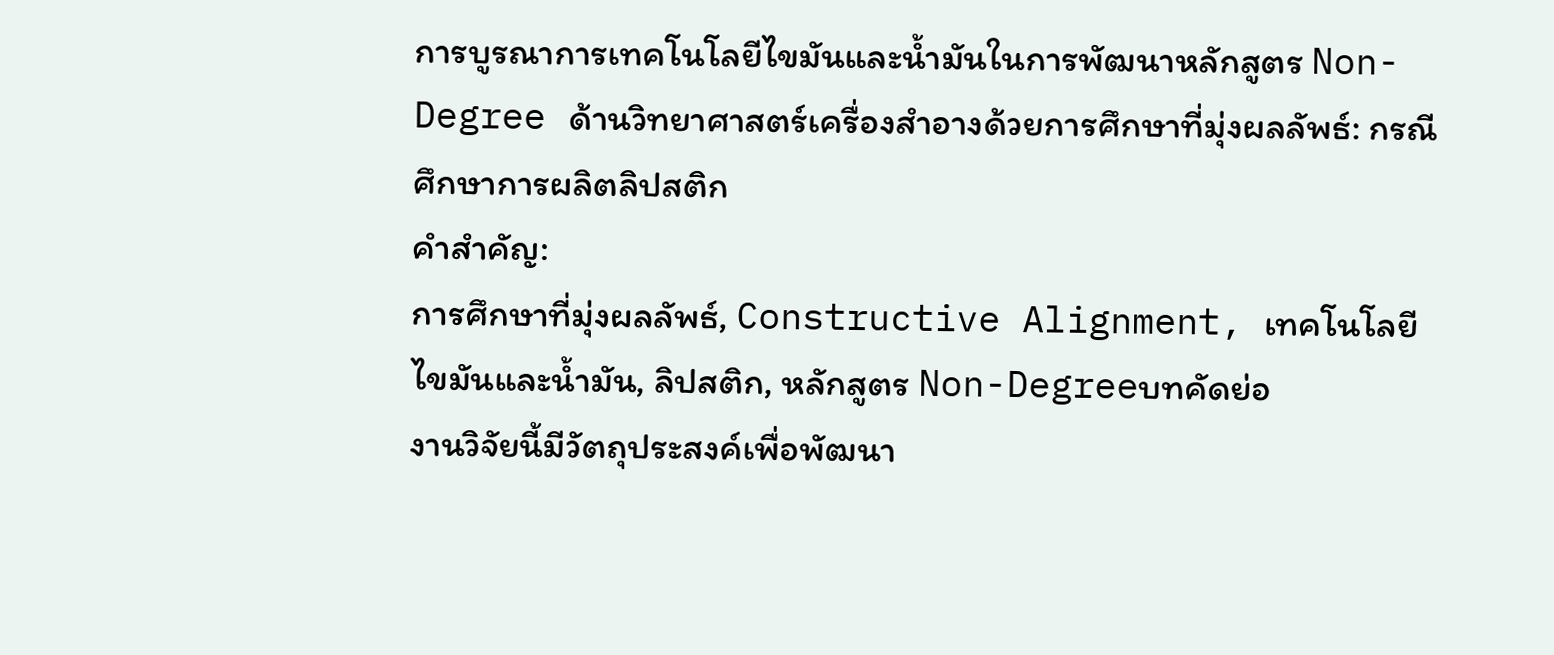การบูรณาการเทคโนโลยีไขมันและน้ำมันในการพัฒนาหลักสูตร Non-Degree ด้านวิทยาศาสตร์เครื่องสำอางด้วยการศึกษาที่มุ่งผลลัพธ์: กรณีศึกษาการผลิตลิปสติก
คำสำคัญ:
การศึกษาที่มุ่งผลลัพธ์, Constructive Alignment, เทคโนโลยีไขมันและน้ำมัน, ลิปสติก, หลักสูตร Non-Degreeบทคัดย่อ
งานวิจัยนี้มีวัตถุประสงค์เพื่อพัฒนา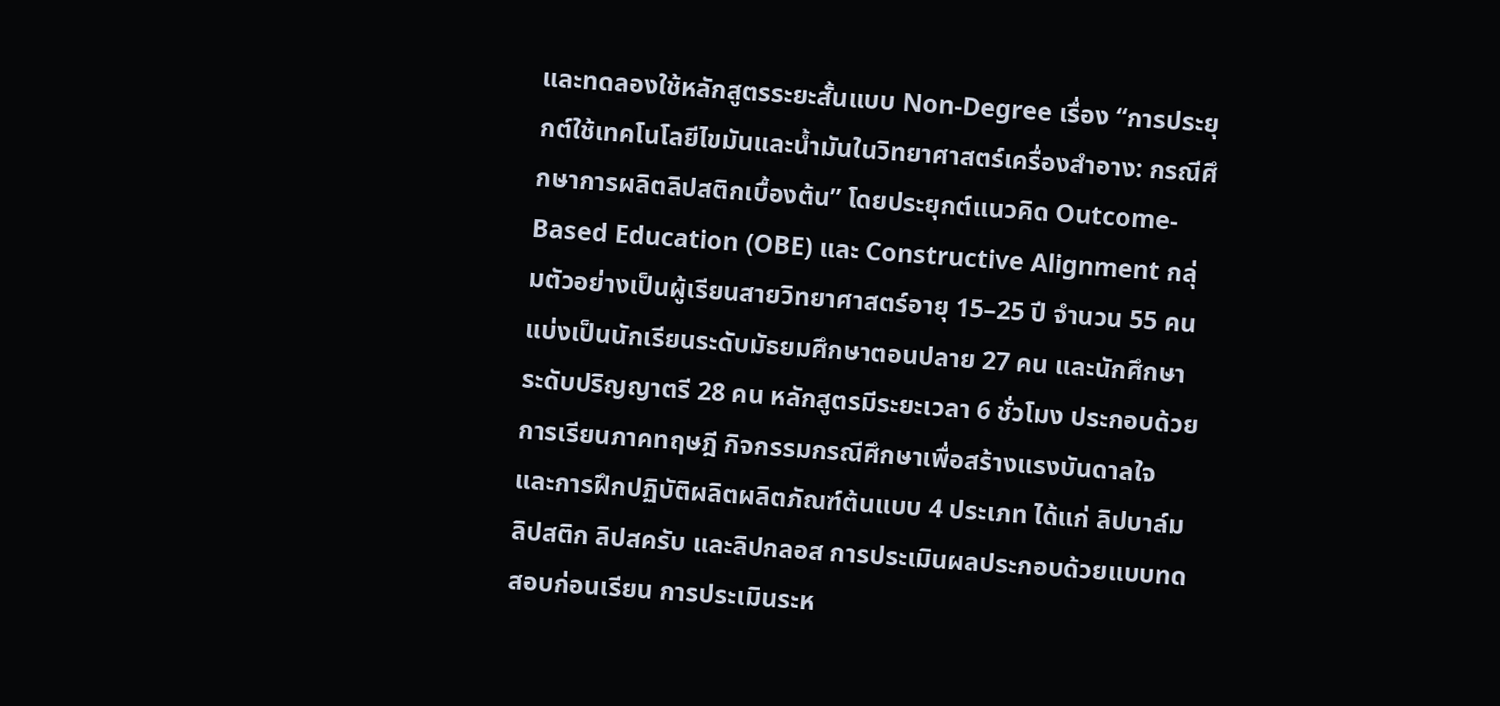และทดลองใช้หลักสูตรระยะสั้นแบบ Non-Degree เรื่อง “การประยุกต์ใช้เทคโนโลยีไขมันและน้ำมันในวิทยาศาสตร์เครื่องสำอาง: กรณีศึกษาการผลิตลิปสติกเบื้องต้น” โดยประยุกต์แนวคิด Outcome-Based Education (OBE) และ Constructive Alignment กลุ่มตัวอย่างเป็นผู้เรียนสายวิทยาศาสตร์อายุ 15–25 ปี จำนวน 55 คน แบ่งเป็นนักเรียนระดับมัธยมศึกษาตอนปลาย 27 คน และนักศึกษาระดับปริญญาตรี 28 คน หลักสูตรมีระยะเวลา 6 ชั่วโมง ประกอบด้วยการเรียนภาคทฤษฎี กิจกรรมกรณีศึกษาเพื่อสร้างแรงบันดาลใจ และการฝึกปฏิบัติผลิตผลิตภัณฑ์ต้นแบบ 4 ประเภท ได้แก่ ลิปบาล์ม ลิปสติก ลิปสครับ และลิปกลอส การประเมินผลประกอบด้วยแบบทดสอบก่อนเรียน การประเมินระห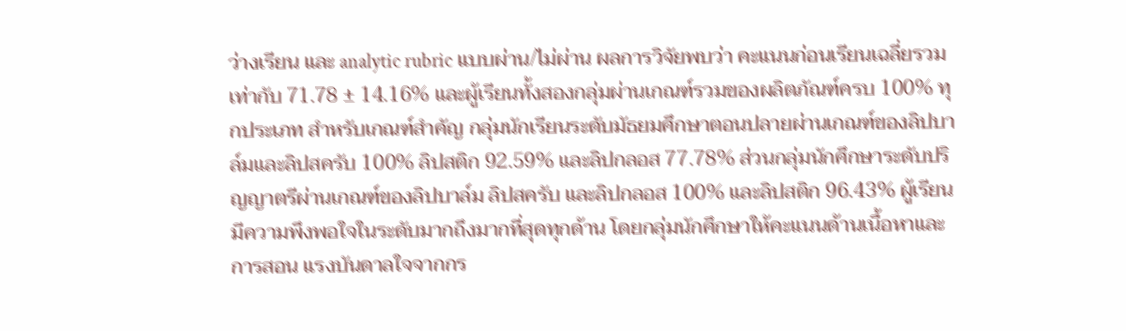ว่างเรียน และ analytic rubric แบบผ่าน/ไม่ผ่าน ผลการวิจัยพบว่า คะแนนก่อนเรียนเฉลี่ยรวมเท่ากับ 71.78 ± 14.16% และผู้เรียนทั้งสองกลุ่มผ่านเกณฑ์รวมของผลิตภัณฑ์ครบ 100% ทุกประเภท สำหรับเกณฑ์สำคัญ กลุ่มนักเรียนระดับมัธยมศึกษาตอนปลายผ่านเกณฑ์ของลิปบาล์มและลิปสครับ 100% ลิปสติก 92.59% และลิปกลอส 77.78% ส่วนกลุ่มนักศึกษาระดับปริญญาตรีผ่านเกณฑ์ของลิปบาล์ม ลิปสครับ และลิปกลอส 100% และลิปสติก 96.43% ผู้เรียนมีความพึงพอใจในระดับมากถึงมากที่สุดทุกด้าน โดยกลุ่มนักศึกษาให้คะแนนด้านเนื้อหาและการสอน แรงบันดาลใจจากกร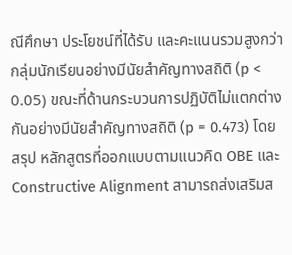ณีศึกษา ประโยชน์ที่ได้รับ และคะแนนรวมสูงกว่ากลุ่มนักเรียนอย่างมีนัยสำคัญทางสถิติ (p < 0.05) ขณะที่ด้านกระบวนการปฏิบัติไม่แตกต่างกันอย่างมีนัยสำคัญทางสถิติ (p = 0.473) โดยสรุป หลักสูตรที่ออกแบบตามแนวคิด OBE และ Constructive Alignment สามารถส่งเสริมส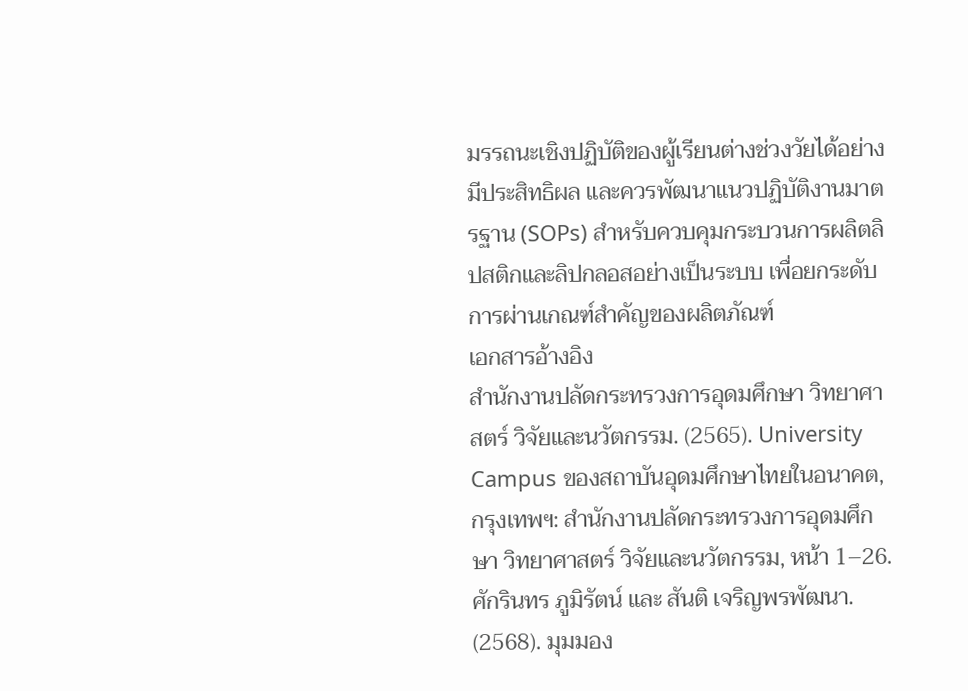มรรถนะเชิงปฏิบัติของผู้เรียนต่างช่วงวัยได้อย่างมีประสิทธิผล และควรพัฒนาแนวปฏิบัติงานมาตรฐาน (SOPs) สำหรับควบคุมกระบวนการผลิตลิปสติกและลิปกลอสอย่างเป็นระบบ เพื่อยกระดับการผ่านเกณฑ์สำคัญของผลิตภัณฑ์
เอกสารอ้างอิง
สำนักงานปลัดกระทรวงการอุดมศึกษา วิทยาศาสตร์ วิจัยและนวัตกรรม. (2565). University Campus ของสถาบันอุดมศึกษาไทยในอนาคต, กรุงเทพฯ: สำนักงานปลัดกระทรวงการอุดมศึกษา วิทยาศาสตร์ วิจัยและนวัตกรรม, หน้า 1–26.
ศักรินทร ภูมิรัตน์ และ สันติ เจริญพรพัฒนา. (2568). มุมมอง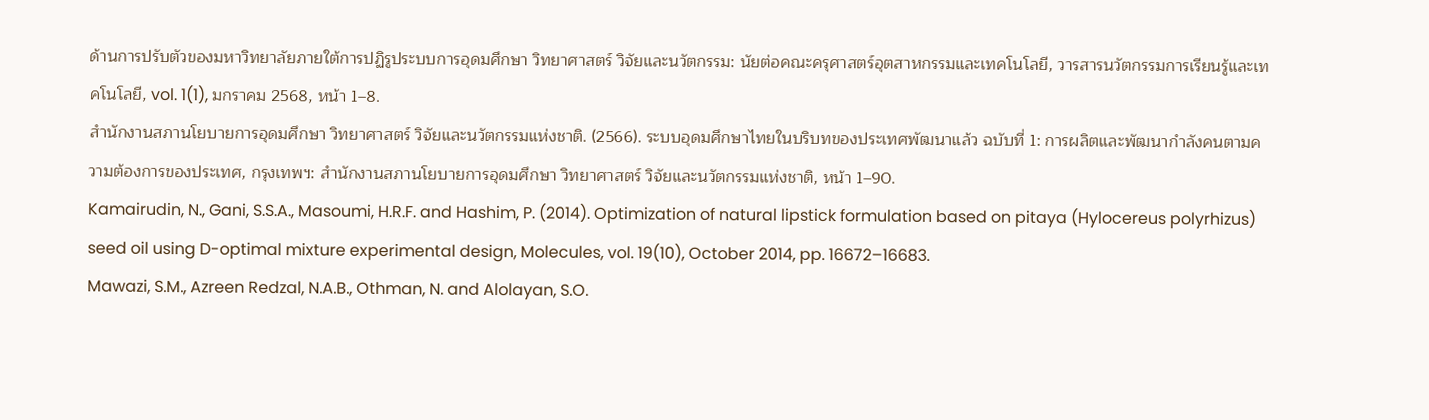ด้านการปรับตัวของมหาวิทยาลัยภายใต้การปฏิรูประบบการอุดมศึกษา วิทยาศาสตร์ วิจัยและนวัตกรรม: นัยต่อคณะครุศาสตร์อุตสาหกรรมและเทคโนโลยี, วารสารนวัตกรรมการเรียนรู้และเทคโนโลยี, vol. 1(1), มกราคม 2568, หน้า 1–8.
สำนักงานสภานโยบายการอุดมศึกษา วิทยาศาสตร์ วิจัยและนวัตกรรมแห่งชาติ. (2566). ระบบอุดมศึกษาไทยในบริบทของประเทศพัฒนาแล้ว ฉบับที่ 1: การผลิตและพัฒนากำลังคนตามความต้องการของประเทศ, กรุงเทพฯ: สำนักงานสภานโยบายการอุดมศึกษา วิทยาศาสตร์ วิจัยและนวัตกรรมแห่งชาติ, หน้า 1–90.
Kamairudin, N., Gani, S.S.A., Masoumi, H.R.F. and Hashim, P. (2014). Optimization of natural lipstick formulation based on pitaya (Hylocereus polyrhizus) seed oil using D-optimal mixture experimental design, Molecules, vol. 19(10), October 2014, pp. 16672–16683.
Mawazi, S.M., Azreen Redzal, N.A.B., Othman, N. and Alolayan, S.O.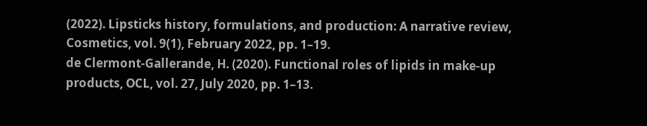(2022). Lipsticks history, formulations, and production: A narrative review, Cosmetics, vol. 9(1), February 2022, pp. 1–19.
de Clermont-Gallerande, H. (2020). Functional roles of lipids in make-up products, OCL, vol. 27, July 2020, pp. 1–13.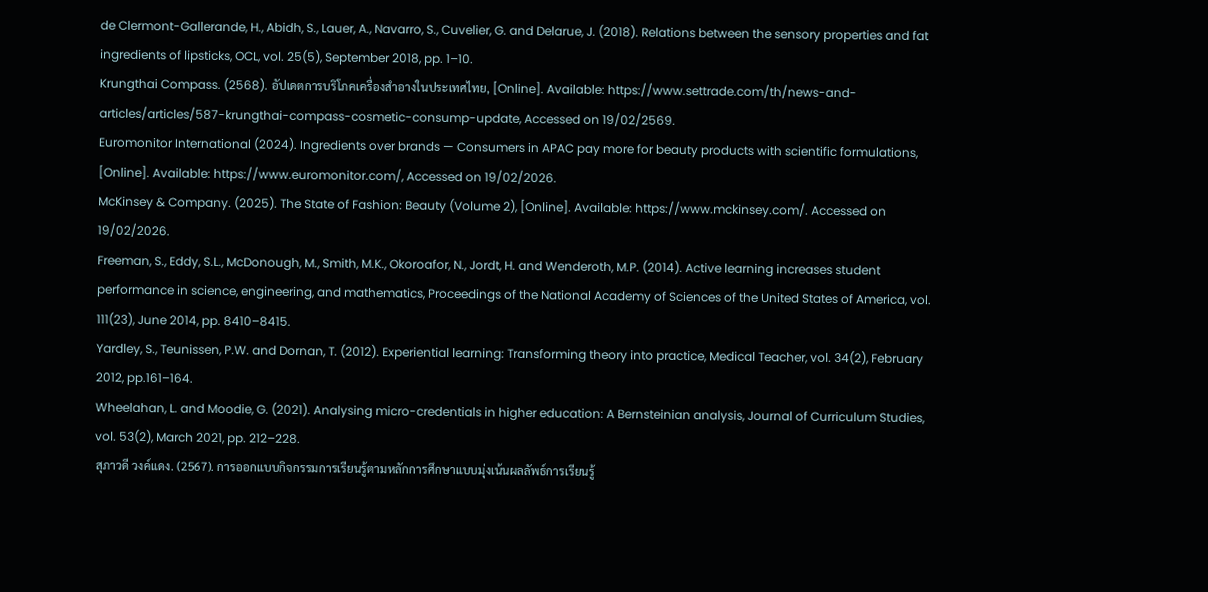de Clermont-Gallerande, H., Abidh, S., Lauer, A., Navarro, S., Cuvelier, G. and Delarue, J. (2018). Relations between the sensory properties and fat ingredients of lipsticks, OCL, vol. 25(5), September 2018, pp. 1–10.
Krungthai Compass. (2568). อัปเดตการบริโภคเครื่องสำอางในประเทศไทย, [Online]. Available: https://www.settrade.com/th/news-and-articles/articles/587-krungthai-compass-cosmetic-consump-update, Accessed on 19/02/2569.
Euromonitor International (2024). Ingredients over brands — Consumers in APAC pay more for beauty products with scientific formulations, [Online]. Available: https://www.euromonitor.com/, Accessed on 19/02/2026.
McKinsey & Company. (2025). The State of Fashion: Beauty (Volume 2), [Online]. Available: https://www.mckinsey.com/. Accessed on 19/02/2026.
Freeman, S., Eddy, S.L., McDonough, M., Smith, M.K., Okoroafor, N., Jordt, H. and Wenderoth, M.P. (2014). Active learning increases student performance in science, engineering, and mathematics, Proceedings of the National Academy of Sciences of the United States of America, vol. 111(23), June 2014, pp. 8410–8415.
Yardley, S., Teunissen, P.W. and Dornan, T. (2012). Experiential learning: Transforming theory into practice, Medical Teacher, vol. 34(2), February 2012, pp.161–164.
Wheelahan, L. and Moodie, G. (2021). Analysing micro-credentials in higher education: A Bernsteinian analysis, Journal of Curriculum Studies, vol. 53(2), March 2021, pp. 212–228.
สุภาวดี วงค์แดง. (2567). การออกแบบกิจกรรมการเรียนรู้ตามหลักการศึกษาแบบมุ่งเน้นผลลัพธ์การเรียนรู้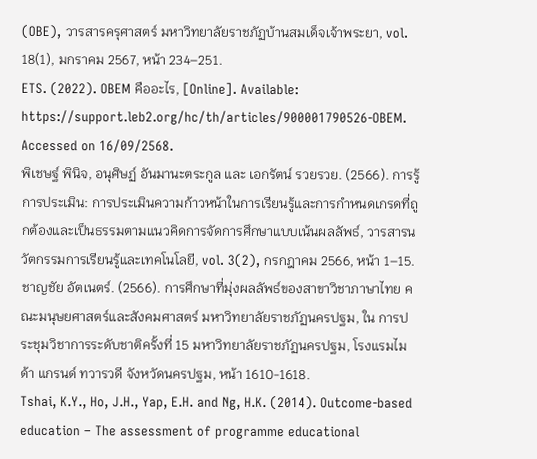(OBE), วารสารครุศาสตร์ มหาวิทยาลัยราชภัฏบ้านสมเด็จเจ้าพระยา, vol. 18(1), มกราคม 2567, หน้า 234–251.
ETS. (2022). OBEM คืออะไร, [Online]. Available: https://support.leb2.org/hc/th/articles/900001790526-OBEM. Accessed on 16/09/2568.
พิเชษฐ์ พินิจ, อนุศิษฏ์ อันมานะตระกูล และ เอกรัตน์ รวยรวย. (2566). การรู้การประเมิน: การประเมินความก้าวหน้าในการเรียนรู้และการกำหนดเกรดที่ถูกต้องและเป็นธรรมตามแนวคิดการจัดการศึกษาแบบเน้นผลลัพธ์, วารสารนวัตกรรมการเรียนรู้และเทคโนโลยี, vol. 3(2), กรกฎาคม 2566, หน้า 1–15.
ชาญชัย อัตเนตร์. (2566). การศึกษาที่มุ่งผลลัพธ์ของสาขาวิชาภาษาไทย คณะมนุษยศาสตร์และสังคมศาสตร์ มหาวิทยาลัยราชภัฏนครปฐม, ใน การประชุมวิชาการระดับชาติครั้งที่ 15 มหาวิทยาลัยราชภัฏนครปฐม, โรงแรมไมด้า แกรนด์ ทวารวดี จังหวัดนครปฐม, หน้า 1610-1618.
Tshai, K.Y., Ho, J.H., Yap, E.H. and Ng, H.K. (2014). Outcome-based education – The assessment of programme educational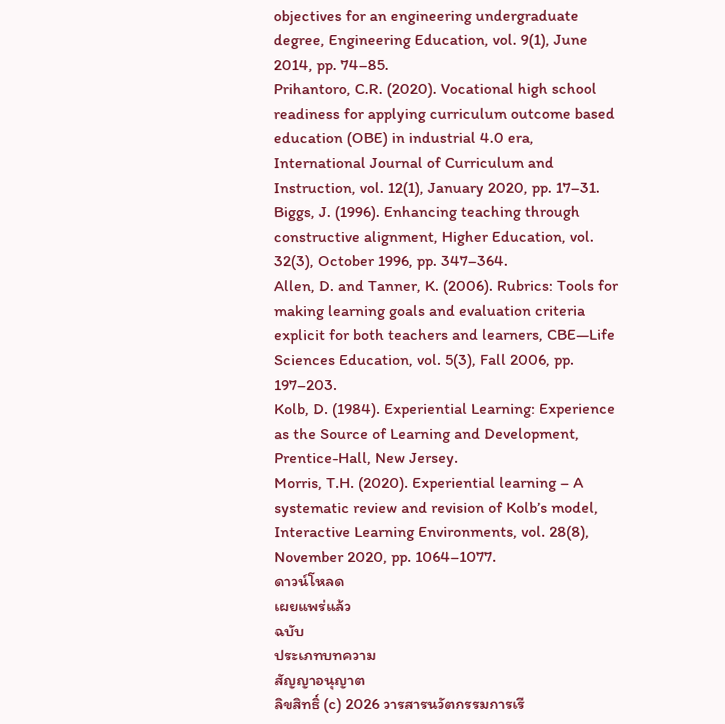objectives for an engineering undergraduate degree, Engineering Education, vol. 9(1), June 2014, pp. 74–85.
Prihantoro, C.R. (2020). Vocational high school readiness for applying curriculum outcome based education (OBE) in industrial 4.0 era, International Journal of Curriculum and Instruction, vol. 12(1), January 2020, pp. 17–31.
Biggs, J. (1996). Enhancing teaching through constructive alignment, Higher Education, vol. 32(3), October 1996, pp. 347–364.
Allen, D. and Tanner, K. (2006). Rubrics: Tools for making learning goals and evaluation criteria explicit for both teachers and learners, CBE—Life Sciences Education, vol. 5(3), Fall 2006, pp. 197–203.
Kolb, D. (1984). Experiential Learning: Experience as the Source of Learning and Development, Prentice-Hall, New Jersey.
Morris, T.H. (2020). Experiential learning – A systematic review and revision of Kolb’s model, Interactive Learning Environments, vol. 28(8), November 2020, pp. 1064–1077.
ดาวน์โหลด
เผยแพร่แล้ว
ฉบับ
ประเภทบทความ
สัญญาอนุญาต
ลิขสิทธิ์ (c) 2026 วารสารนวัตกรรมการเรี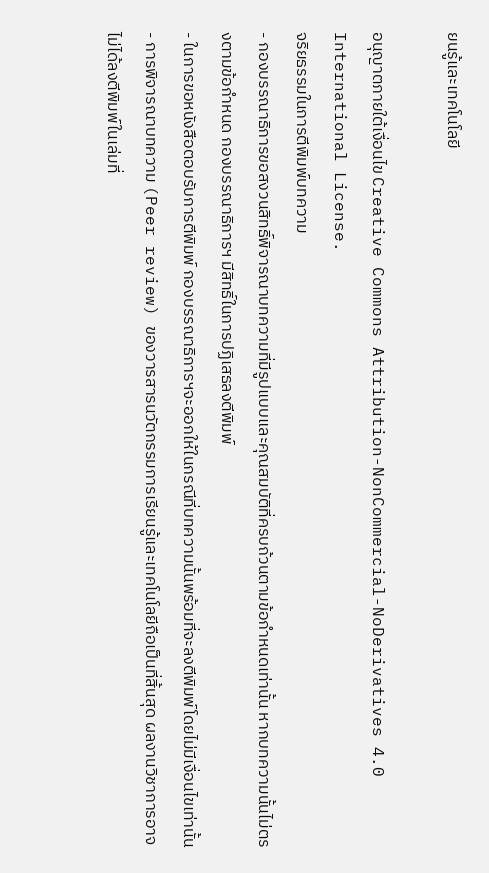ยนรู้และเทคโนโลยี

อนุญาตภายใต้เงื่อนไข Creative Commons Attribution-NonCommercial-NoDerivatives 4.0 International License.
จริยธรรมในการตีพิมพ์บทความ
- กองบรรณาธิการขอสงวนสิทธิ์พิจารณาบทความที่มีรูปแบบและคุณสมบัติที่ครบถ้วนตามข้อกำหนดเท่านั้น หากบทความนั้นไม่ตรงตามข้อกำหนด กองบรรณาธิการฯ มีสิทธิ์ในการปฏิเสธลงตีพิมพ์
- ในการขอหนังสือตอบรับการตีพิมพ์ กองบรรณาธิการฯจะออกให้ในกรณีที่บทความนั้นพร้อมที่จะลงตีพิมพ์โดยไม่มีเงื่อนไขเท่านั้น
- การพิจารณาบทความ (Peer review) ของวารสารนวัตกรรมการเรียนรู้และเทคโนโลยีถือเป็นที่สิ้นสุด ผลงานวิชาการอาจไม่ได้ลงตีพิมพ์ในเล่มที่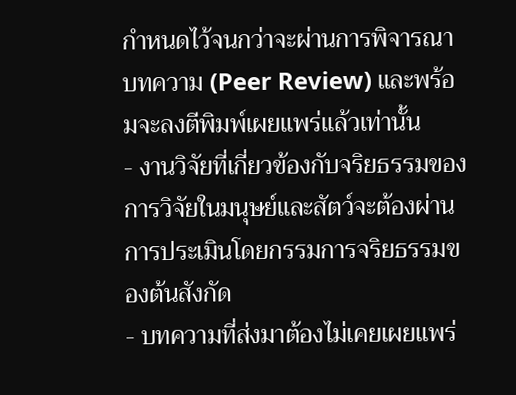กำหนดไว้จนกว่าจะผ่านการพิจารณาบทความ (Peer Review) และพร้อมจะลงตีพิมพ์เผยแพร่แล้วเท่านั้น
- งานวิจัยที่เกี่ยวข้องกับจริยธรรมของการวิจัยในมนุษย์และสัตว์จะต้องผ่านการประเมินโดยกรรมการจริยธรรมของต้นสังกัด
- บทความที่ส่งมาต้องไม่เคยเผยแพร่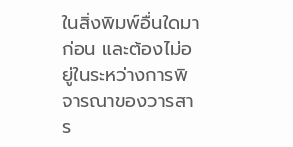ในสิ่งพิมพ์อื่นใดมาก่อน และต้องไม่อยู่ในระหว่างการพิจารณาของวารสาร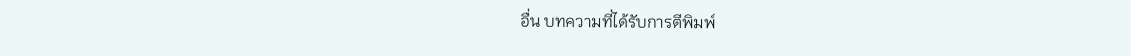อื่น บทความที่ได้รับการตีพิมพ์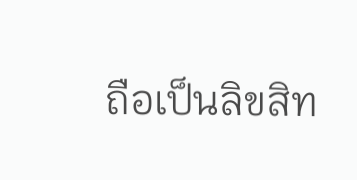ถือเป็นลิขสิท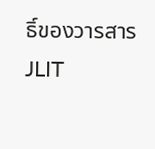ธิ์ของวารสาร JLIT